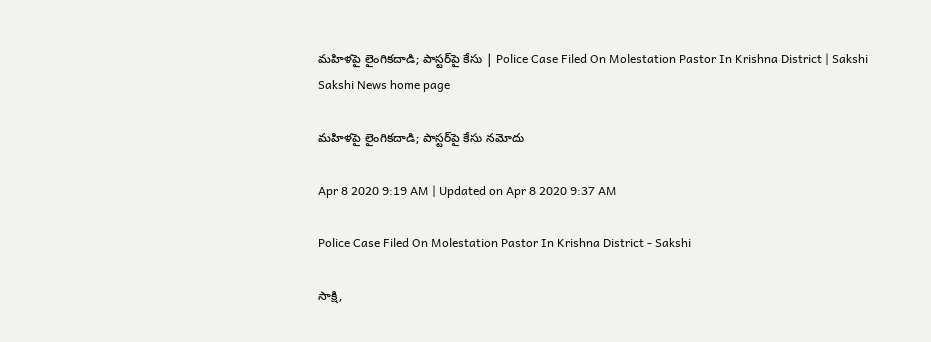మహిళపై లైంగికదాడి; పాస్టర్‌పై కేసు | Police Case Filed On Molestation Pastor In Krishna District | Sakshi
Sakshi News home page

మహిళపై లైంగికదాడి; పాస్టర్‌పై కేసు నమోదు

Apr 8 2020 9:19 AM | Updated on Apr 8 2020 9:37 AM

Police Case Filed On Molestation Pastor In Krishna District - Sakshi

సాక్షి,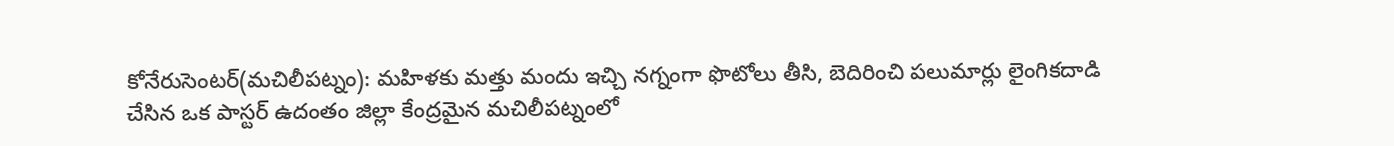కోనేరుసెంటర్‌(మచిలీపట్నం): మహిళకు మత్తు మందు ఇచ్చి నగ్నంగా ఫొటోలు తీసి, బెదిరించి పలుమార్లు లైంగికదాడి చేసిన ఒక పాస్టర్‌ ఉదంతం జిల్లా కేంద్రమైన మచిలీపట్నంలో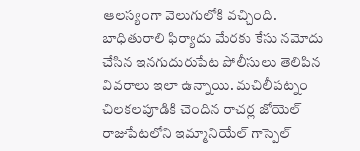ఆలస్యంగా వెలుగులోకి వచ్చింది. బాధితురాలి ఫిర్యాదు మేరకు కేసు నమోదు చేసిన ఇనగుదురుపేట పోలీసులు తెలిపిన వివరాలు ఇలా ఉన్నాయి. మచిలీపట్నం చిలకలపూడికి చెందిన రాచర్ల జోయెల్‌ రాజుపేటలోని ఇమ్మానియేల్‌ గాస్పెల్‌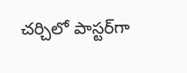చర్చిలో పాస్టర్‌గా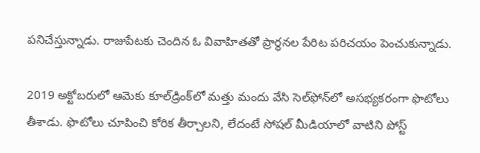పనిచేస్తున్నాడు. రాజుపేటకు చెందిన ఓ వివాహితతో ప్రార్థనల పేరిట పరిచయం పెంచుకున్నాడు.

2019 అక్టోబరులో ఆమెకు కూల్‌డ్రింక్‌లో మత్తు మందు వేసి సెల్‌ఫోన్‌లో అసభ్యకరంగా ఫొటోలు తీశాడు. ఫొటోలు చూపించి కోరిక తీర్చాలని, లేదంటే సోషల్‌ మీడియాలో వాటిని పోస్ట్‌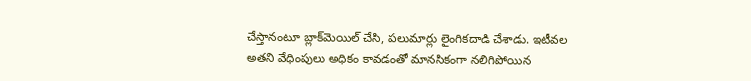చేస్తానంటూ బ్లాక్‌మెయిల్‌ చేసి, పలుమార్లు లైంగికదాడి చేశాడు. ఇటీవల అతని వేధింపులు అధికం కావడంతో మానసికంగా నలిగిపోయిన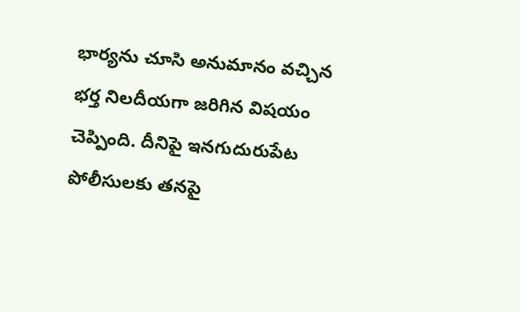భార్యను చూసి అనుమానం వచ్చిన భర్త నిలదీయగా జరిగిన విషయం చెప్పింది. దీనిపై ఇనగుదురుపేట పోలీసులకు తనపై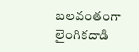బలవంతంగా లైంగికదాడి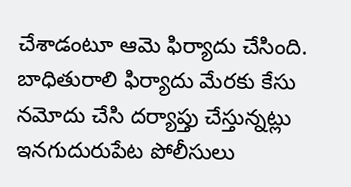చేశాడంటూ ఆమె ఫిర్యాదు చేసింది. బాధితురాలి ఫిర్యాదు మేరకు కేసు నమోదు చేసి దర్యాప్తు చేస్తున్నట్లు ఇనగుదురుపేట పోలీసులు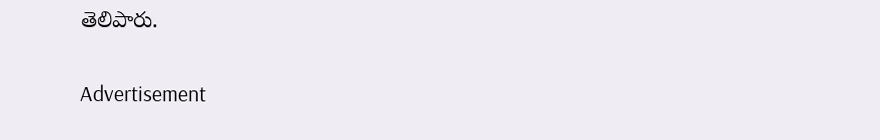తెలిపారు.

Advertisement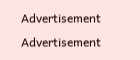Advertisement
Advertisement